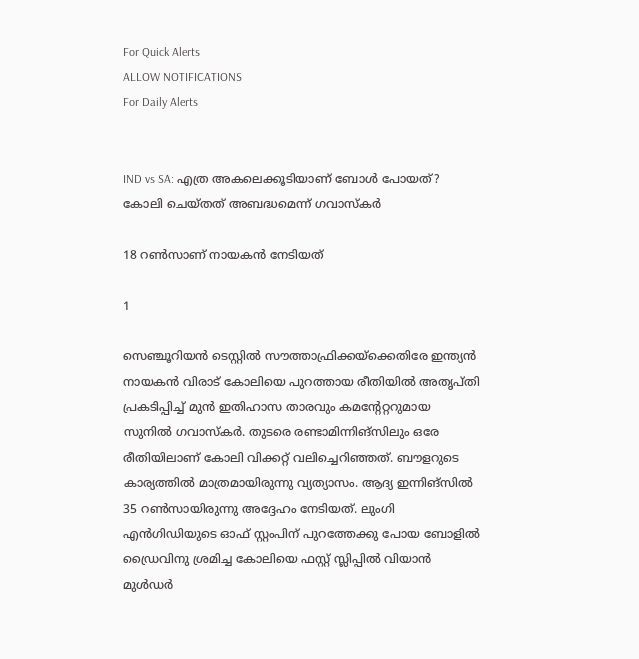For Quick Alerts
ALLOW NOTIFICATIONS
For Daily Alerts


IND vs SA: എത്ര അകലെക്കൂടിയാണ് ബോള്‍ പോയത്? കോലി ചെയ്തത് അബദ്ധമെന്ന് ഗവാസ്‌കര്‍

18 റണ്‍സാണ് നായകന്‍ നേടിയത്

1

സെഞ്ചൂറിയന്‍ ടെസ്റ്റില്‍ സൗത്താഫ്രിക്കയ്‌ക്കെതിരേ ഇന്ത്യന്‍ നായകന്‍ വിരാട് കോലിയെ പുറത്തായ രീതിയില്‍ അതൃപ്തി പ്രകടിപ്പിച്ച് മുന്‍ ഇതിഹാസ താരവും കമന്റേറ്ററുമായ സുനില്‍ ഗവാസ്‌കര്‍. തുടരെ രണ്ടാമിന്നിങ്‌സിലും ഒരേ രീതിയിലാണ് കോലി വിക്കറ്റ് വലിച്ചെറിഞ്ഞത്. ബൗളറുടെ കാര്യത്തില്‍ മാത്രമായിരുന്നു വ്യത്യാസം. ആദ്യ ഇന്നിങ്‌സില്‍ 35 റണ്‍സായിരുന്നു അദ്ദേഹം നേടിയത്. ലുംഗി എന്‍ഗിഡിയുടെ ഓഫ് സ്റ്റംപിന് പുറത്തേക്കു പോയ ബോളില്‍ ഡ്രൈവിനു ശ്രമിച്ച കോലിയെ ഫസ്റ്റ് സ്ലിപ്പില്‍ വിയാന്‍ മുള്‍ഡര്‍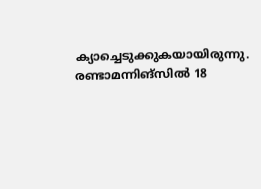ക്യാച്ചെടുക്കുകയായിരുന്നു. രണ്ടാമന്നിങ്‌സില്‍ 18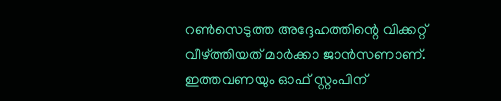റണ്‍സെടുത്ത അദ്ദേഹത്തിന്റെ വിക്കറ്റ് വീഴ്ത്തിയത് മാര്‍ക്കാ ജാന്‍സണാണ്. ഇത്തവണയും ഓഫ് സ്റ്റംപിന്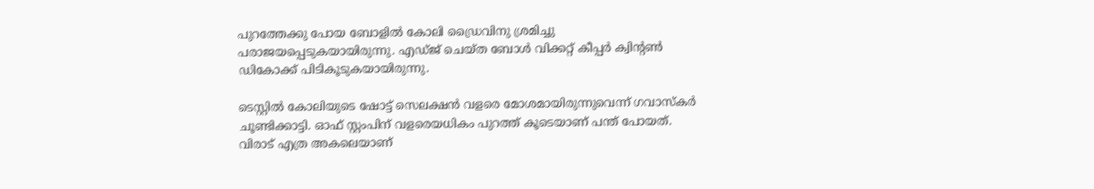പുറത്തേക്കു പോയ ബോളില്‍ കോലി ഡ്രൈവിനു ശ്രമിച്ചു പരാജയപ്പെടുകയായിരുന്നു. എഡ്ജ് ചെയ്ത ബോള്‍ വിക്കറ്റ് കീപ്പര്‍ ക്വിന്റണ്‍ ഡികോക്ക് പിടികൂടുകയായിരുന്നു.

ടെസ്റ്റില്‍ കോലിയുടെ ഷോട്ട് സെലക്ഷന്‍ വളരെ മോശമായിരുന്നുവെന്ന് ഗവാസ്‌കര്‍ ചൂണ്ടിക്കാട്ടി. ഓഫ് സ്റ്റംപിന് വളരെയധികം പുറത്ത് കൂടെയാണ് പന്ത് പോയത്. വിരാട് എത്ര അകലെയാണ്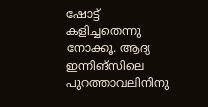ഷോട്ട് കളിച്ചതെന്നു നോക്കൂ. ആദ്യ ഇന്നിങ്‌സിലെ പുറത്താവലിനിനു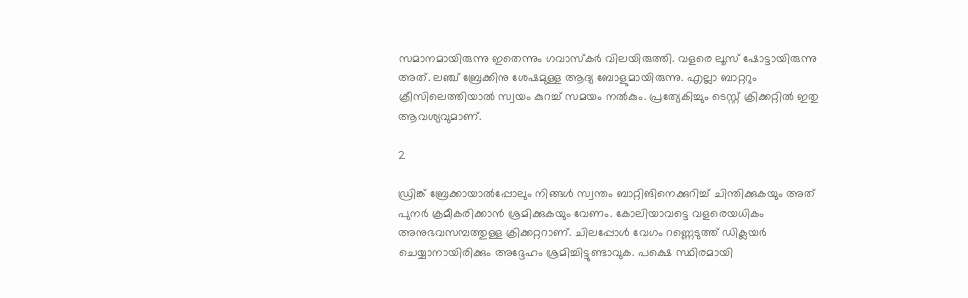സമാനമായിരുന്നു ഇതെന്നും ഗവാസ്‌കര്‍ വിലയിരുത്തി. വളരെ ലൂസ് ഷോട്ടായിരുന്നു അത്. ലഞ്ച് ബ്രേക്കിനു ശേഷമുള്ള ആദ്യ ബോളുമായിരുന്നു. എല്ലാ ബാറ്ററും ക്രീസിലെത്തിയാല്‍ സ്വയം കുറച്ച് സമയം നല്‍കും. പ്രത്യേകിച്ചും ടെസ്റ്റ് ക്രിക്കറ്റില്‍ ഇതു ആവശ്യവുമാണ്.

2

ഡ്രിങ്ക് ബ്രേക്കായാല്‍പ്പോലും നിങ്ങള്‍ സ്വന്തം ബാറ്റിങിനെക്കുറിച്ച് ചിന്തിക്കുകയും അത് പുനര്‍ ക്രമീകരിക്കാന്‍ ശ്രമിക്കുകയും വേണം. കോലിയാവട്ടെ വളരെയധികം അനുഭവസമ്പത്തുള്ള ക്രിക്കറ്ററാണ്. ചിലപ്പോള്‍ വേഗം റണ്ണെടുത്ത് ഡിക്ലയര്‍ ചെയ്യാനായിരിക്കും അദ്ദേഹം ശ്രമിച്ചിട്ടുണ്ടാവുക. പക്ഷെ സ്ഥിരമായി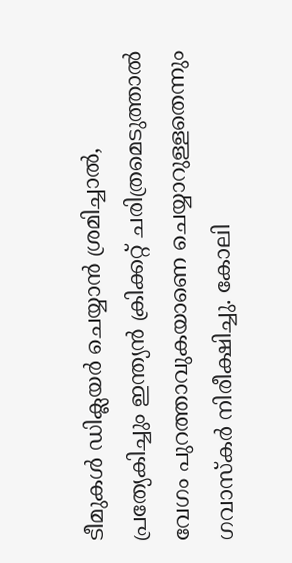ടീമുകള്‍ ഡിക്ലയര്‍ ചെയ്യാന്‍ ശ്രമിച്ചാല്‍, പ്രത്യേകിച്ചും ഇന്ത്യന്‍ ക്രിക്കറ്റ് ചരിത്രമെടുത്താല്‍ വേഗം പുറത്താവുകയാണെ ചെയ്യാറുള്ളതെന്നും ഗവാസ്‌കര്‍ നിരീക്ഷിച്ചു. കോലി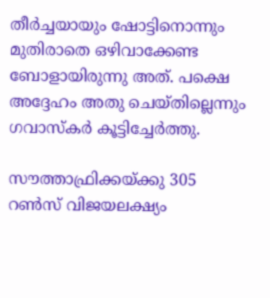തീര്‍ച്ചയായും ഷോട്ടിനൊന്നും മുതിരാതെ ഒഴിവാക്കേണ്ട ബോളായിരുന്നു അത്. പക്ഷെ അദ്ദേഹം അതു ചെയ്തില്ലെന്നും ഗവാസ്‌കര്‍ കൂട്ടിച്ചേര്‍ത്തു.

സൗത്താഫ്രിക്കയ്ക്കു 305 റണ്‍സ് വിജയലക്ഷ്യം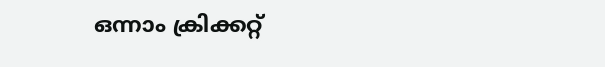ഒന്നാം ക്രിക്കറ്റ്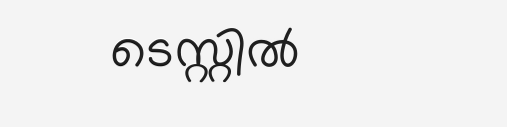ടെസ്റ്റില്‍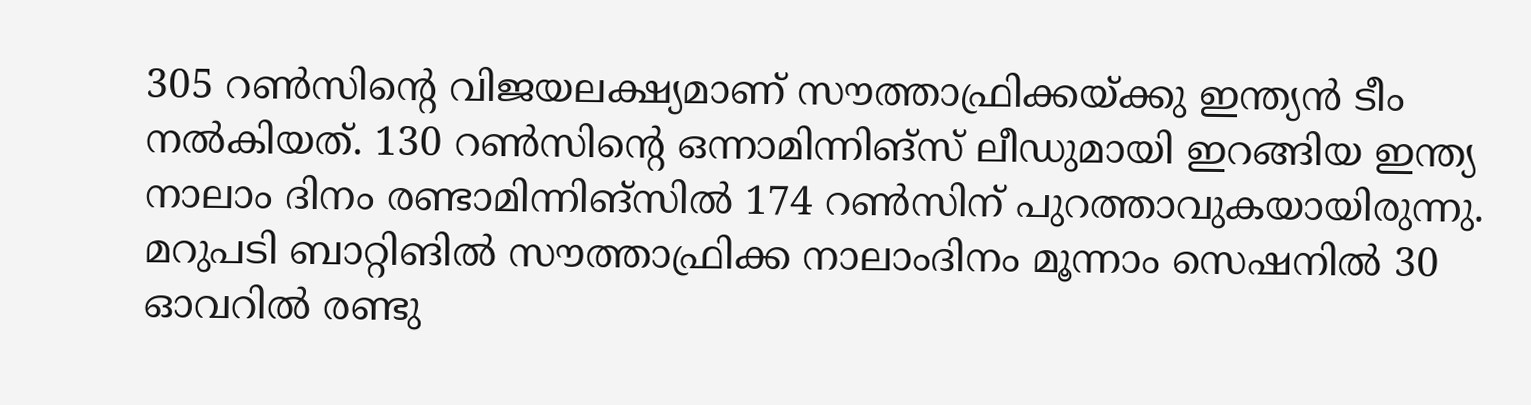305 റണ്‍സിന്റെ വിജയലക്ഷ്യമാണ് സൗത്താഫ്രിക്കയ്ക്കു ഇന്ത്യന്‍ ടീം നല്‍കിയത്. 130 റണ്‍സിന്റെ ഒന്നാമിന്നിങ്‌സ് ലീഡുമായി ഇറങ്ങിയ ഇന്ത്യ നാലാം ദിനം രണ്ടാമിന്നിങ്‌സില്‍ 174 റണ്‍സിന് പുറത്താവുകയായിരുന്നു. മറുപടി ബാറ്റിങില്‍ സൗത്താഫ്രിക്ക നാലാംദിനം മൂന്നാം സെഷനില്‍ 30 ഓവറില്‍ രണ്ടു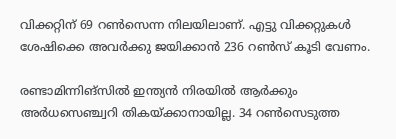വിക്കറ്റിന് 69 റണ്‍സെന്ന നിലയിലാണ്. എട്ടു വിക്കറ്റുകള്‍ ശേഷിക്കെ അവര്‍ക്കു ജയിക്കാന്‍ 236 റണ്‍സ് കൂടി വേണം.

രണ്ടാമിന്നിങ്‌സില്‍ ഇന്ത്യന്‍ നിരയില്‍ ആര്‍ക്കും അര്‍ധസെഞ്ച്വറി തികയ്ക്കാനായില്ല. 34 റണ്‍സെടുത്ത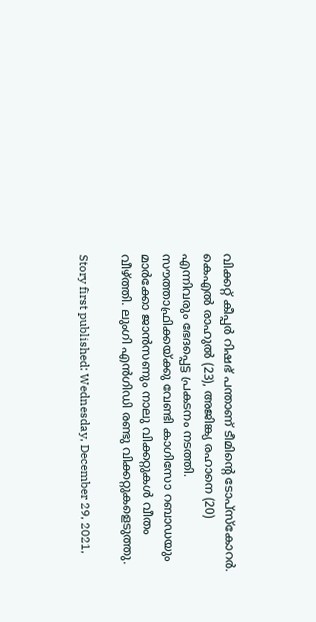വിക്കറ്റ് കീപ്പര്‍ റിഷഭ് പന്താണ് ടീമിന്റെ ടോപ്‌സ്‌കോറര്‍. കെഎല്‍ രാഹുല്‍ (23), അജിങ്ക്യ രഹാനെ (20) എന്നിവരും ഭേദപ്പെട്ട പ്രകടനം നടത്തി. സൗത്താഫ്രിക്കയ്ക്കു വേണ്ടി കാഗിസോ റബാഡയും മാര്‍ക്കോ ജാന്‍സണും നാലു വിക്കറ്റുകള്‍ വീതം വീഴ്ത്തി. ലുംഗി എന്‍ഗിഡി രണ്ടു വിക്കറ്റുകളെടുത്തു.

Story first published: Wednesday, December 29, 2021,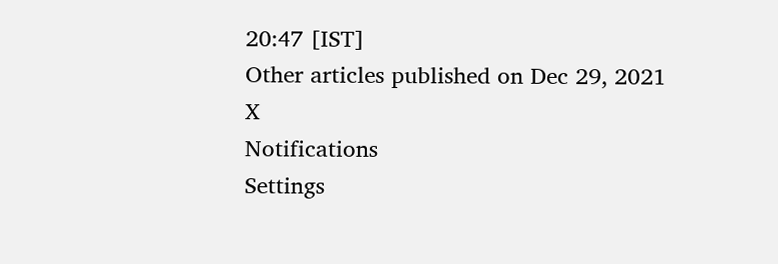20:47 [IST]
Other articles published on Dec 29, 2021
X
Notifications
Settings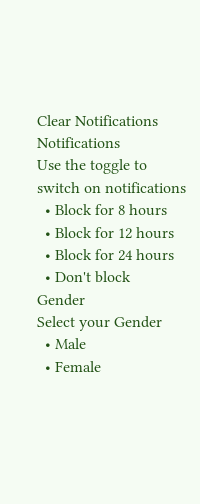Clear Notifications
Notifications
Use the toggle to switch on notifications
  • Block for 8 hours
  • Block for 12 hours
  • Block for 24 hours
  • Don't block
Gender
Select your Gender
  • Male
  • Female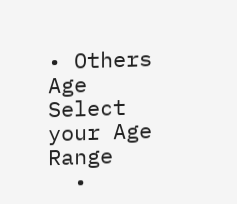• Others
Age
Select your Age Range
  •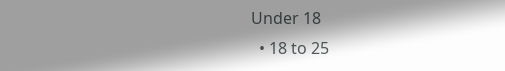Under 18
  • 18 to 25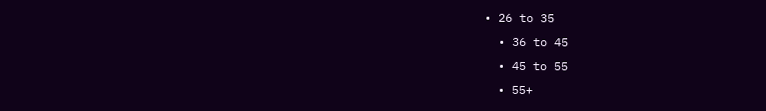• 26 to 35
  • 36 to 45
  • 45 to 55
  • 55+